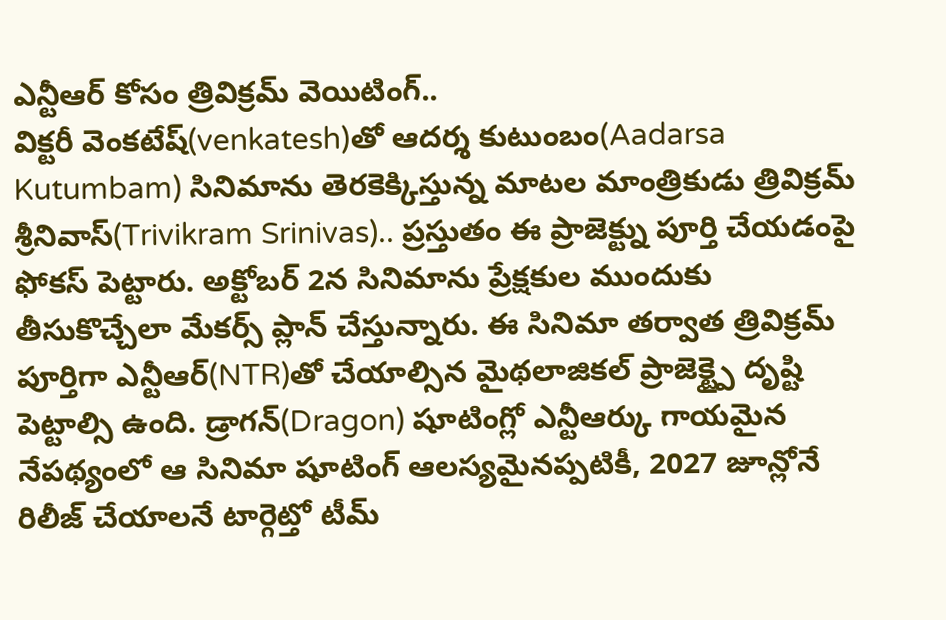ఎన్టీఆర్ కోసం త్రివిక్రమ్ వెయిటింగ్..
విక్టరీ వెంకటేష్(venkatesh)తో ఆదర్శ కుటుంబం(Aadarsa Kutumbam) సినిమాను తెరకెక్కిస్తున్న మాటల మాంత్రికుడు త్రివిక్రమ్ శ్రీనివాస్(Trivikram Srinivas).. ప్రస్తుతం ఈ ప్రాజెక్ట్ను పూర్తి చేయడంపై ఫోకస్ పెట్టారు. అక్టోబర్ 2న సినిమాను ప్రేక్షకుల ముందుకు తీసుకొచ్చేలా మేకర్స్ ప్లాన్ చేస్తున్నారు. ఈ సినిమా తర్వాత త్రివిక్రమ్ పూర్తిగా ఎన్టీఆర్(NTR)తో చేయాల్సిన మైథలాజికల్ ప్రాజెక్ట్పై దృష్టి పెట్టాల్సి ఉంది. డ్రాగన్(Dragon) షూటింగ్లో ఎన్టీఆర్కు గాయమైన నేపథ్యంలో ఆ సినిమా షూటింగ్ ఆలస్యమైనప్పటికీ, 2027 జూన్లోనే రిలీజ్ చేయాలనే టార్గెట్తో టీమ్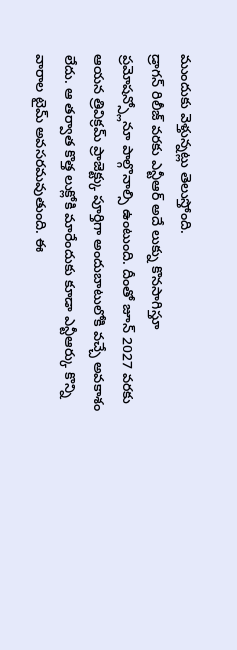ముందుకు వెళ్తున్నట్లు తెలుస్తోంది.
డ్రాగన్ రిలీజ్ వరకు ఎన్టీఆర్ అదే లుక్ను కొనసాగిస్తూ ప్రమోషన్స్లోనూ పాల్గొనాల్సి ఉంటుంది. దీంతో జూన్ 2027 వరకు ఆయన త్రివిక్రమ్ ప్రాజెక్ట్కు పూర్తిగా అందుబాటులోకి వచ్చే అవకాశం లేదు. ఆ తర్వాత కొత్త లుక్లోకి మారేందుకు కూడా ఎన్టీఆర్కు కొన్ని వారాల టైమ్ అవసరమవుతుంది. ఈ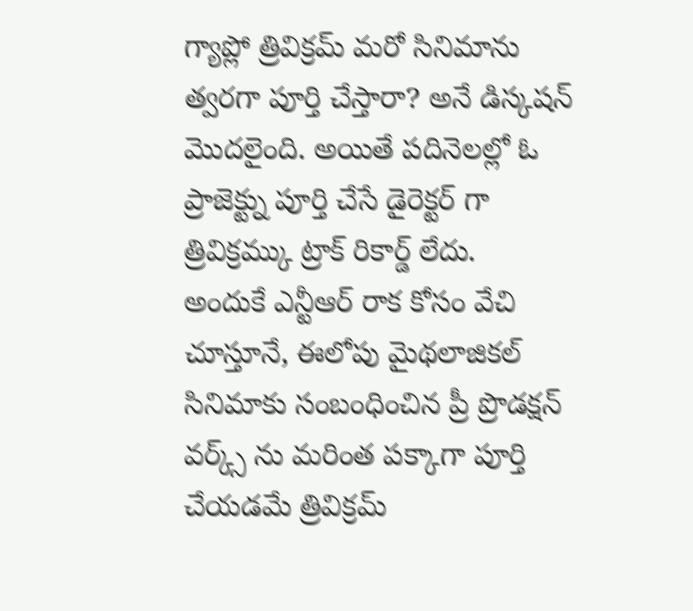గ్యాప్లో త్రివిక్రమ్ మరో సినిమాను త్వరగా పూర్తి చేస్తారా? అనే డిస్కషన్ మొదలైంది. అయితే పదినెలల్లో ఓ ప్రాజెక్ట్ను పూర్తి చేసే డైరెక్టర్ గా త్రివిక్రమ్కు ట్రాక్ రికార్డ్ లేదు.
అందుకే ఎన్టీఆర్ రాక కోసం వేచి చూస్తూనే, ఈలోపు మైథలాజికల్ సినిమాకు సంబంధించిన ప్రీ ప్రొడక్షన్ వర్క్స్ ను మరింత పక్కాగా పూర్తి చేయడమే త్రివిక్రమ్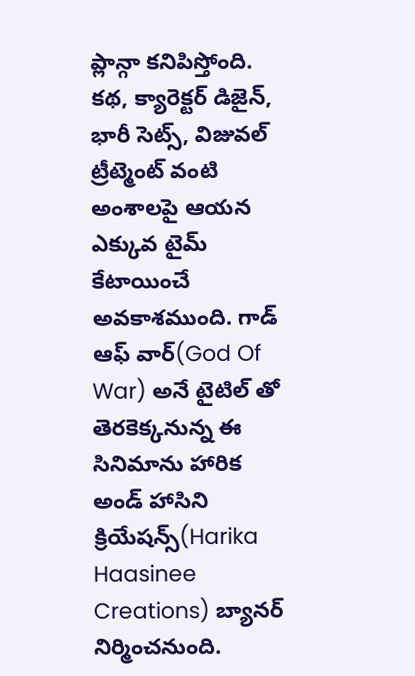ప్లాన్గా కనిపిస్తోంది. కథ, క్యారెక్టర్ డిజైన్, భారీ సెట్స్, విజువల్ ట్రీట్మెంట్ వంటి అంశాలపై ఆయన ఎక్కువ టైమ్ కేటాయించే అవకాశముంది. గాడ్ ఆఫ్ వార్(God Of War) అనే టైటిల్ తో తెరకెక్కనున్న ఈ సినిమాను హారిక అండ్ హాసిని క్రియేషన్స్(Harika Haasinee Creations) బ్యానర్ నిర్మించనుంది.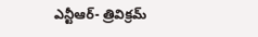ఎన్టీఆర్- త్రివిక్రమ్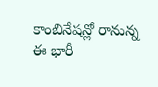కాంబినేషన్లో రానున్న ఈ భారీ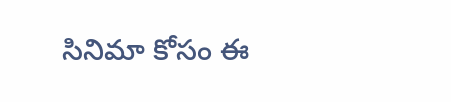సినిమా కోసం ఈ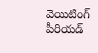వెయిటింగ్ పీరియడ్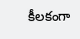కీలకంగా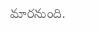మారనుంది.